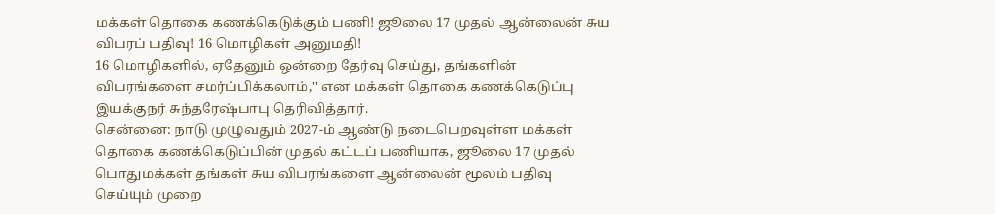மக்கள் தொகை கணக்கெடுக்கும் பணி! ஜூலை 17 முதல் ஆன்லைன் சுய விபரப் பதிவு! 16 மொழிகள் அனுமதி!
16 மொழிகளில், ஏதேனும் ஒன்றை தேர்வு செய்து, தங்களின் விபரங்களை சமர்ப்பிக்கலாம்,'' என மக்கள் தொகை கணக்கெடுப்பு இயக்குநர் சுந்தரேஷ்பாபு தெரிவித்தார்.
சென்னை: நாடு முழுவதும் 2027-ம் ஆண்டு நடைபெறவுள்ள மக்கள் தொகை கணக்கெடுப்பின் முதல் கட்டப் பணியாக, ஜூலை 17 முதல் பொதுமக்கள் தங்கள் சுய விபரங்களை ஆன்லைன் மூலம் பதிவு செய்யும் முறை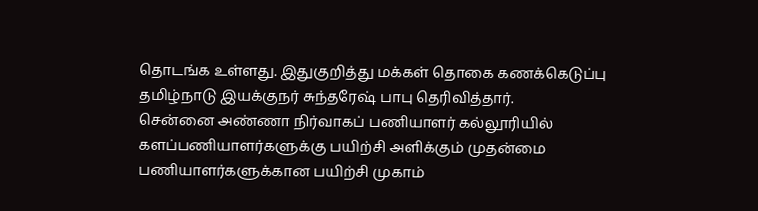தொடங்க உள்ளது. இதுகுறித்து மக்கள் தொகை கணக்கெடுப்பு தமிழ்நாடு இயக்குநர் சுந்தரேஷ் பாபு தெரிவித்தார்.
சென்னை அண்ணா நிர்வாகப் பணியாளர் கல்லூரியில் களப்பணியாளர்களுக்கு பயிற்சி அளிக்கும் முதன்மை பணியாளர்களுக்கான பயிற்சி முகாம்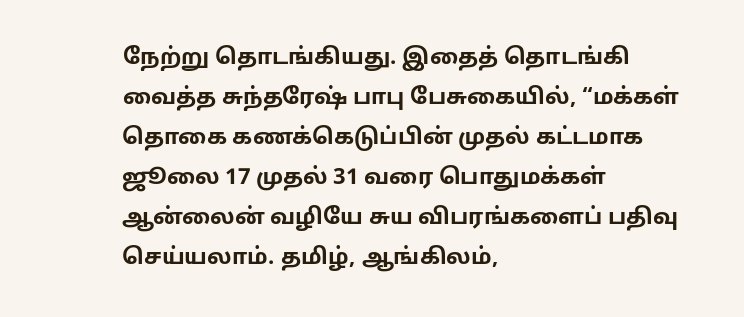நேற்று தொடங்கியது. இதைத் தொடங்கி வைத்த சுந்தரேஷ் பாபு பேசுகையில், “மக்கள் தொகை கணக்கெடுப்பின் முதல் கட்டமாக ஜூலை 17 முதல் 31 வரை பொதுமக்கள் ஆன்லைன் வழியே சுய விபரங்களைப் பதிவு செய்யலாம். தமிழ், ஆங்கிலம்,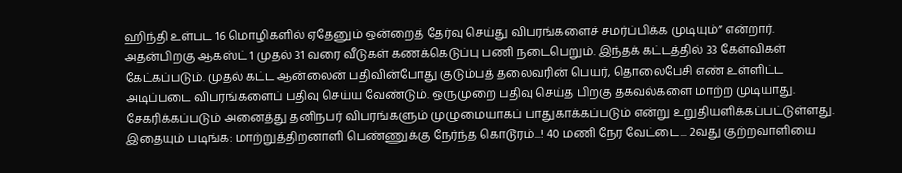ஹிந்தி உள்பட 16 மொழிகளில் ஏதேனும் ஒன்றைத் தேர்வு செய்து விபரங்களைச் சமர்ப்பிக்க முடியும்” என்றார்.
அதன்பிறகு ஆகஸ்ட் 1 முதல் 31 வரை வீடுகள் கணக்கெடுப்பு பணி நடைபெறும். இந்தக் கட்டத்தில் 33 கேள்விகள் கேட்கப்படும். முதல் கட்ட ஆன்லைன் பதிவின்போது குடும்பத் தலைவரின் பெயர், தொலைபேசி எண் உள்ளிட்ட அடிப்படை விபரங்களைப் பதிவு செய்ய வேண்டும். ஒருமுறை பதிவு செய்த பிறகு தகவல்களை மாற்ற முடியாது. சேகரிக்கப்படும் அனைத்து தனிநபர் விபரங்களும் முழுமையாகப் பாதுகாக்கப்படும் என்று உறுதியளிக்கப்பட்டுள்ளது.
இதையும் படிங்க: மாற்றுத்திறனாளி பெண்ணுக்கு நேர்ந்த கொடூரம்...! 40 மணி நேர வேட்டை... 2வது குற்றவாளியை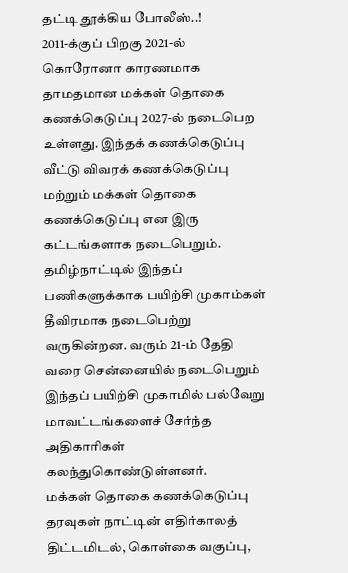தட்டி தூக்கிய போலீஸ்..!
2011-க்குப் பிறகு 2021-ல் கொரோனா காரணமாக தாமதமான மக்கள் தொகை கணக்கெடுப்பு 2027-ல் நடைபெற உள்ளது. இந்தக் கணக்கெடுப்பு வீட்டு விவரக் கணக்கெடுப்பு மற்றும் மக்கள் தொகை கணக்கெடுப்பு என இரு கட்டங்களாக நடைபெறும். தமிழ்நாட்டில் இந்தப் பணிகளுக்காக பயிற்சி முகாம்கள் தீவிரமாக நடைபெற்று வருகின்றன. வரும் 21-ம் தேதி வரை சென்னையில் நடைபெறும் இந்தப் பயிற்சி முகாமில் பல்வேறு மாவட்டங்களைச் சேர்ந்த அதிகாரிகள் கலந்துகொண்டுள்ளனர்.
மக்கள் தொகை கணக்கெடுப்பு தரவுகள் நாட்டின் எதிர்காலத் திட்டமிடல், கொள்கை வகுப்பு,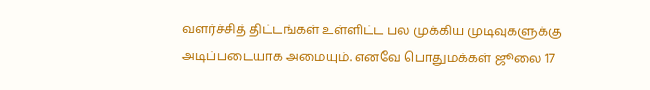வளர்ச்சித் திட்டங்கள் உள்ளிட்ட பல முக்கிய முடிவுகளுக்கு அடிப்படையாக அமையும். எனவே பொதுமக்கள் ஜூலை 17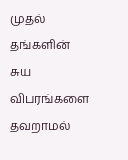முதல் தங்களின் சுய விபரங்களை தவறாமல்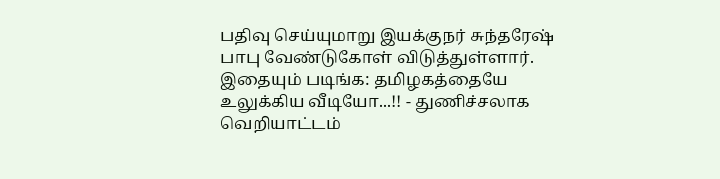பதிவு செய்யுமாறு இயக்குநர் சுந்தரேஷ் பாபு வேண்டுகோள் விடுத்துள்ளார்.
இதையும் படிங்க: தமிழகத்தையே உலுக்கிய வீடியோ...!! - துணிச்சலாக வெறியாட்டம்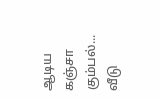ஆடிய கஞ்சா கும்பல்... வீடு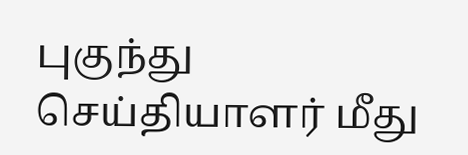புகுந்து செய்தியாளர் மீது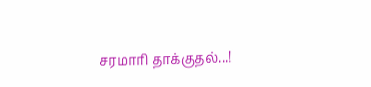சரமாரி தாக்குதல்...!